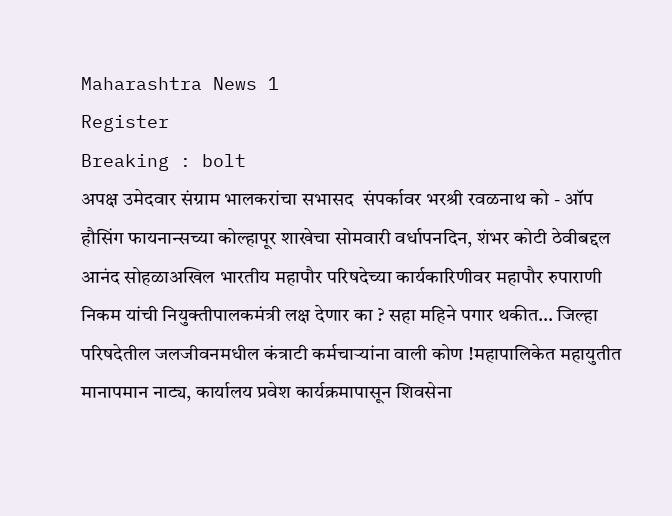Maharashtra News 1
Register
Breaking : bolt
अपक्ष उमेदवार संग्राम भालकरांचा सभासद  संपर्कावर भरश्री रवळनाथ को - ऑप हौसिंग फायनान्सच्या कोल्हापूर शाखेचा सोमवारी वर्धापनदिन, शंभर कोटी ठेवीबद्दल आनंद सोहळाअखिल भारतीय महापौर परिषदेच्या कार्यकारिणीवर महापौर रुपाराणी निकम यांची नियुक्तीपालकमंत्री लक्ष देणार का ? सहा महिने पगार थकीत… जिल्हा परिषदेतील जलजीवनमधील कंत्राटी कर्मचाऱ्यांना वाली कोण !महापालिकेत महायुतीत मानापमान नाट्य, कार्यालय प्रवेश कार्यक्रमापासून शिवसेना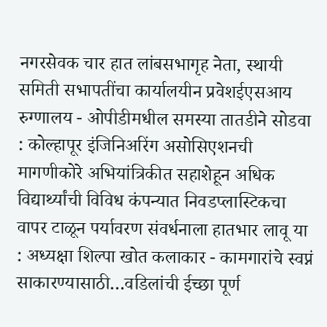नगरसेवक चार हात लांबसभागृह नेता, स्थायी समिती सभापतींचा कार्यालयीन प्रवेशईएसआय रुग्णालय - ओपीडीमधील समस्या तातडीने सोडवा : कोल्हापूर इंजिनिअरिंग असोसिएशनची मागणीकोरे अभियांत्रिकीत सहाशेहून अधिक विद्यार्थ्यांची विविध कंपन्यात निवडप्लास्टिकचा वापर टाळून पर्यावरण संवर्धनाला हातभार लावू या : अध्यक्षा शिल्पा खोत कलाकार - कामगारांचे स्वप्नं साकारण्यासाठी…वडिलांची ईच्छा पूर्ण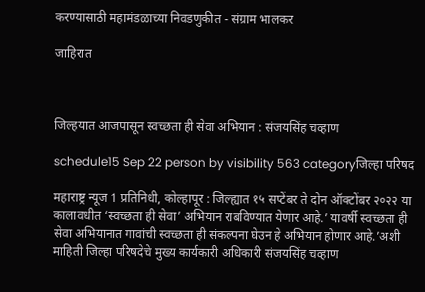करण्यासाठी महामंडळाच्या निवडणुकीत - संग्राम भालकर

जाहिरात



जिल्हयात आजपासून स्वच्छता ही सेवा अभियान : संजयसिंह चव्हाण

schedule15 Sep 22 person by visibility 563 categoryजिल्हा परिषद

महाराष्ट्र न्यूज 1 प्रतिनिधी, कोल्हापूर : जिल्ह्यात १५ सप्टेंबर ते दोन ऑक्टोंबर २०२२ या कालावधीत ‘स्वच्छता ही सेवा’ अभियान राबविण्यात येणार आहे.’ यावर्षी स्वच्छता ही सेवा अभियानात गावांची स्वच्छता ही संकल्पना घेउन हे अभियान होणार आहे.’अशी माहिती जिल्हा परिषदेचे मुख्य कार्यकारी अधिकारी संजयसिंह चव्हाण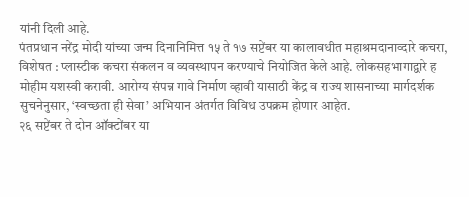यांनी दिली आहे.
पंतप्रधान नरेंद्र मोदी यांच्या जन्म दिनानिमित्त १५ ते १७ सप्टेंबर या कालावधीत महाश्रमदानाव्दारे कचरा, विशेषत : प्लास्टीक कचरा संकलन व व्यवस्थापन करण्याचे नियोजित केले आहे. लोकसहभागाद्वारे ह मोहीम यशस्वी करावी. आरोग्य संपन्न गावे निर्माण व्हावी यासाठी केंद्र व राज्य शासनाच्या मार्गदर्शक सुचनेनुसार, ‘स्वच्छता ही सेवा’ अभियान अंतर्गत विविध उपक्रम होणार आहेत.
२६ सप्टेंबर ते दोन ऑक्टोंबर या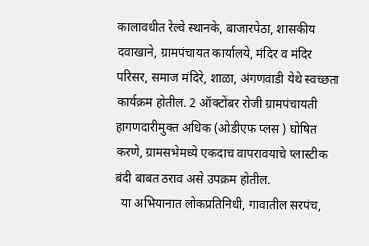कालावधीत रेल्वे स्थानके, बाजारपेठा, शासकीय दवाखाने, ग्रामपंचायत कार्यालये, मंदिर व मंदिर परिसर, समाज मंदिरे, शाळा, अंगणवाडी येथे स्वच्छता कार्यक्रम होतील. 2 ऑक्टोंबर रोजी ग्रामपंचायती हागणदारीमुक्त अधिक (ओडीएफ प्लस ) घोषित करणे, ग्रामसभेमध्ये एकदाच वापरावयाचे प्लास्टीक बंदी बाबत ठराव असे उपक्रम होतील.
  या अभियानात लोकप्रतिनिधी, गावातील सरपंच,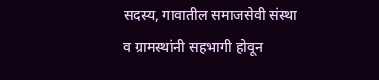सदस्य, गावातील समाजसेवी संस्था व ग्रामस्थांनी सहभागी होवून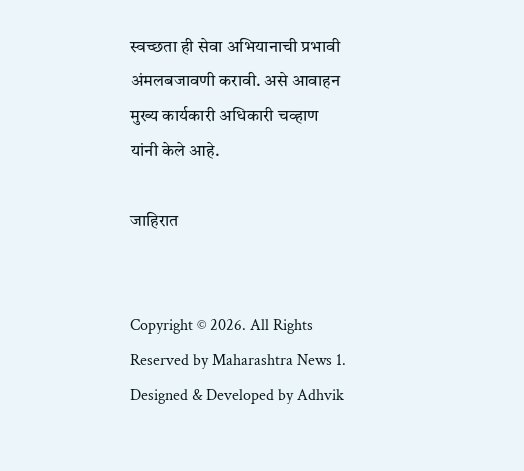स्वच्छता ही सेवा अभियानाची प्रभावी अंमलबजावणी करावी. असे आवाहन मुख्य कार्यकारी अधिकारी चव्हाण यांनी केले आहे.

जाहिरात


Copyright © 2026. All Rights Reserved by Maharashtra News 1.
Designed & Developed by Adhvik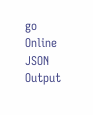go Online
JSON Output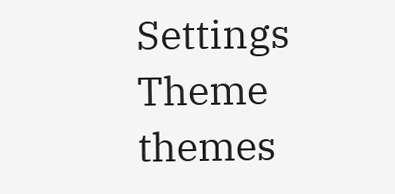Settings
Theme
themes